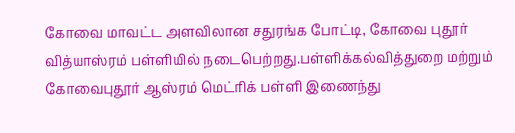கோவை மாவட்ட அளவிலான சதுரங்க போட்டி, கோவை புதூர் வித்யாஸ்ரம் பள்ளியில் நடைபெற்றது.பள்ளிக்கல்வித்துறை மற்றும் கோவைபுதூர் ஆஸ்ரம் மெட்ரிக் பள்ளி இணைந்து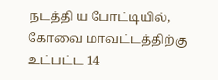நடத்தி ய போட்டியில், கோவை மாவட்டத்திற்கு உட்பட்ட 14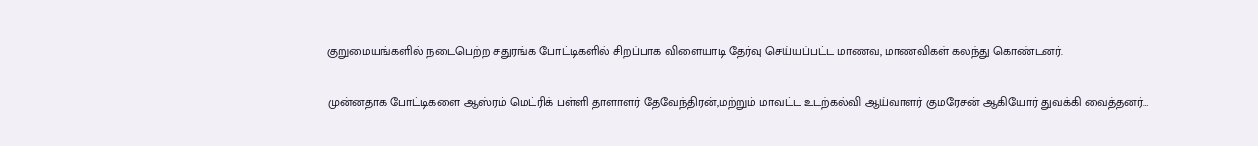குறுமையங்களில் நடைபெற்ற சதுரங்க போட்டிகளில் சிறப்பாக விளையாடி தேர்வு செய்யப்பட்ட மாணவ, மாணவிகள் கலந்து கொண்டனர்.

முன்னதாக போட்டிகளை ஆஸ்ரம் மெட்ரிக் பள்ளி தாளாளர் தேவேந்திரன்,மற்றும் மாவட்ட உடற்கல்வி ஆய்வாளர் குமரேசன் ஆகியோர் துவக்கி வைத்தனர்…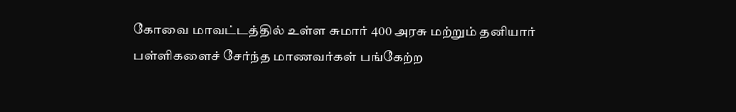கோவை மாவட்டத்தில் உள்ள சுமார் 400 அரசு மற்றும் தனியார் பள்ளிகளைச் சேர்ந்த மாணவர்கள் பங்கேற்ற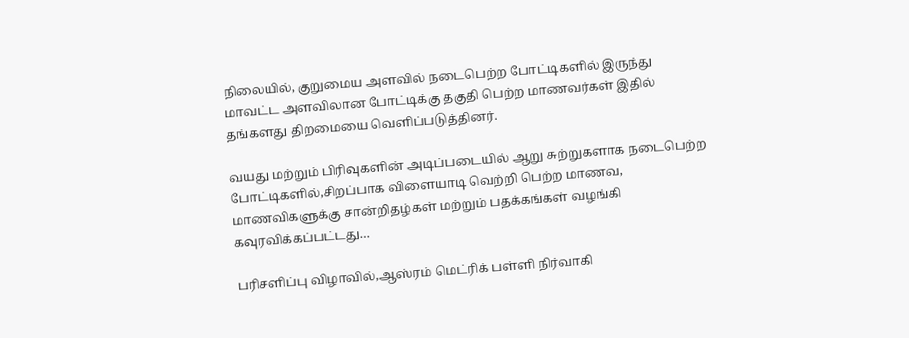நிலையில், குறுமைய அளவில் நடைபெற்ற போட்டிகளில் இருந்து மாவட்ட அளவிலான போட்டிக்கு தகுதி பெற்ற மாணவர்கள் இதில் தங்களது திறமையை வெளிப்படுத்தினர்.

வயது மற்றும் பிரிவுகளின் அடிப்படையில் ஆறு சுற்றுகளாக நடைபெற்ற போட்டிகளில்,சிறப்பாக விளையாடி வெற்றி பெற்ற மாணவ, மாணவிகளுக்கு சான்றிதழ்கள் மற்றும் பதக்கங்கள் வழங்கி கவுரவிக்கப்பட்டது…

பரிசளிப்பு விழாவில்,ஆஸ்ரம் மெட்ரிக் பள்ளி நிர்வாகி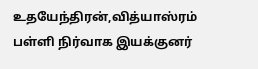உதயேந்திரன்,வித்யாஸ்ரம் பள்ளி நிர்வாக இயக்குனர்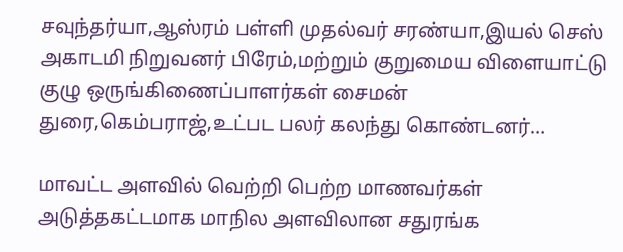சவுந்தர்யா,ஆஸ்ரம் பள்ளி முதல்வர் சரண்யா,இயல் செஸ் அகாடமி நிறுவனர் பிரேம்,மற்றும் குறுமைய விளையாட்டு குழு ஒருங்கிணைப்பாளர்கள் சைமன் துரை,கெம்பராஜ்,உட்பட பலர் கலந்து கொண்டனர்…

மாவட்ட அளவில் வெற்றி பெற்ற மாணவர்கள் அடுத்தகட்டமாக மாநில அளவிலான சதுரங்க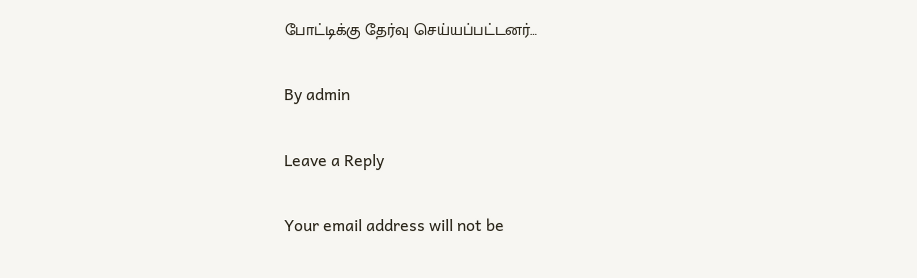போட்டிக்கு தேர்வு செய்யப்பட்டனர்…

By admin

Leave a Reply

Your email address will not be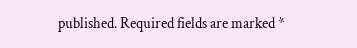published. Required fields are marked *